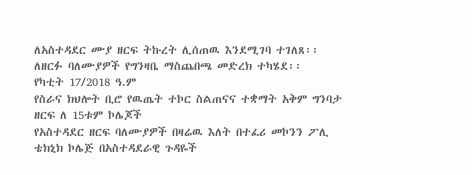ለአስተዳደር ሙያ ዘርፍ ትኩረት ሊሰጠዉ እንደሚገባ ተገለጸ፡፡ ለዘርፉ ባለሙያዎች የግንዛቤ ማስጨበጫ መድረክ ተካሄደ፡፡
የካቲት 17/2018 ዓ.ም
የስራና ክህሎት ቢሮ የዉጤት ተኮር ስልጠናና ተቋማት አቅም ግንባታ ዘርፍ ለ 15ቱም ኮሌጆች
የአስተዳደር ዘርፍ ባለሙያዎች በዛሬዉ እለት በተፈሪ መኮንን ፖሊ ቴክኒክ ኮሌጅ በአስተዳደራዊ ጉዳዬች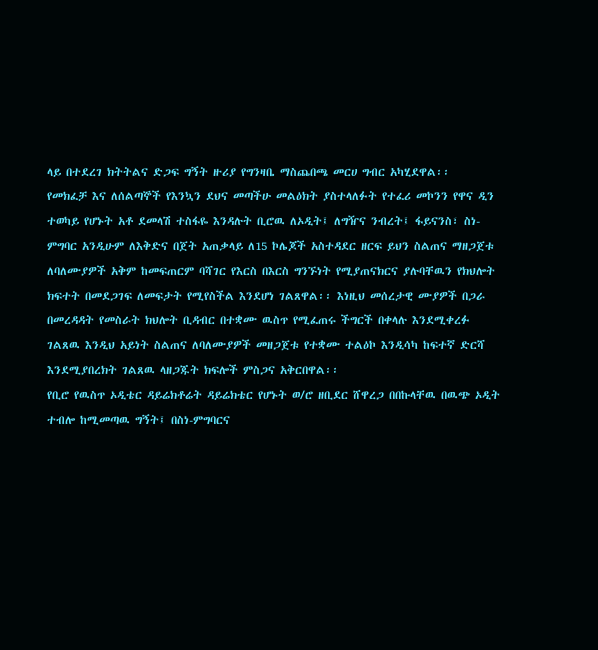ላይ በተደረገ ክትትልና ድጋፍ ግኝት ዙሪያ የግንዛቤ ማስጨበጫ መርሀ ግብር አካሂደዋል፡፡
የመክፈቻ እና ለሰልጣኞች የእንኳን ደህና መጣችሁ መልዕክት ያስተላለፉት የተፈሪ መኮንን የዋና ዲን ተወካይ የሆኑት አቶ ደመላሽ ተስፋዬ እንዳሉት ቢሮዉ ለኦዲት፤ ለግዥና ንብረት፤ ፋይናንስ፣ ስነ- ምግባር አንዲሁም ለእቅድና በጀት አጠቃላይ ለ15 ኮሌጆች አስተዳደር ዘርፍ ይህን ስልጠና ማዘጋጀቱ ለባለሙያዎች አቅም ከመፍጠርም ባሻገር የእርስ በእርስ ግንኙነት የሚያጠናክርና ያሉባቸዉን የክህሎት ክፍተት በመደጋገፍ ለመፍታት የሚየስችል እንደሆነ ገልጸዋል፡፡ እነዚህ መሰረታዊ ሙያዎች በጋራ በመረዳዳት የመስራት ክህሎት ቢዳብር በተቋሙ ዉስጥ የሚፈጠሩ ችግርች በቀላሉ እንደሚቀረፉ ገልጸዉ እንዲህ አይነት ስልጠና ለባለሙያዎች መዘጋጀቱ የተቋሙ ተልዕኮ እንዲሳካ ከፍተኛ ድርሻ እንደሚያበረክት ገልጸዉ ላዘጋጁት ክፍሎች ምስጋና አቅርበዋል፡፡
የቢሮ የዉስጥ ኦዲቴር ዳይሬክቶሬት ዳይሬክቴር የሆኑት ወ/ሮ ዘቢደር ሸዋረጋ በበኩላቸዉ በዉጭ ኦዲት ተብሎ ከሚመጣዉ ግኝት፤ በስነ-ምግባርና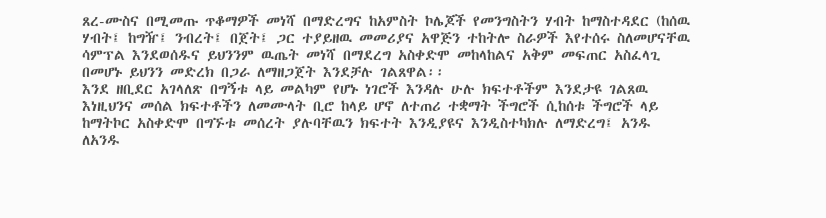ጸረ-ሙስና በሚመጡ ጥቆማዎች መነሻ በማድረግና ከአምስት ኮሌጆች የመንግስትን ሃብት ከማስተዳደር (ከሰዉ ሃብት፤ ከግዥ፤ ንብረት፤ በጀት፤ ጋር ተያይዘዉ መመሪያና አዋጅን ተከትሎ ስራዎች እየተሰሩ ስለመሆናቸዉ ሳምፕል እንደወሰዱና ይህንንም ዉጤት መነሻ በማደረግ አስቀድሞ መከላከልና አቅም መፍጠር አስፈላጊ በመሆኑ ይህንን መድረክ በጋራ ለማዘጋጀት እንደቻሉ ገልጸዋል፡፡
እንደ ዘቢደር አገላለጽ በግኝቱ ላይ መልካም የሆኑ ነገሮች እንዳሉ ሁሉ ክፍተቶችም እንደታዩ ገልጸዉ እነዚህንና መሰል ክፍተቶችን ለመሙላት ቢሮ ከላይ ሆኖ ለተጠሪ ተቋማት ችግሮች ሲከሰቱ ችግሮች ላይ ከማትኮር አስቀድሞ በግኙቱ መሰረት ያሉባቸዉን ክፍተት እንዲያዩና እንዲስተካክሉ ለማድረግ፤ አንዱ ለአንዱ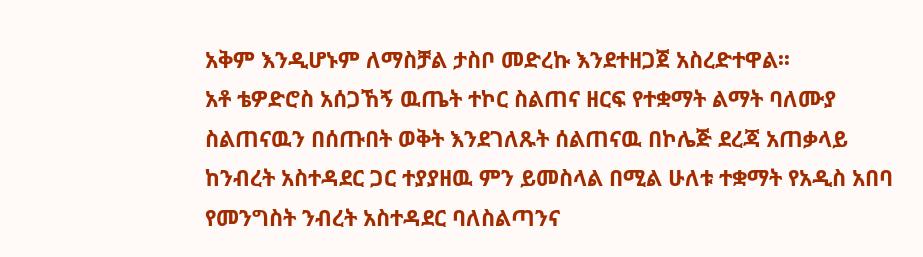አቅም እንዲሆኑም ለማስቻል ታስቦ መድረኩ እንደተዘጋጀ አስረድተዋል፡፡
አቶ ቴዎድሮስ አሰጋኸኝ ዉጤት ተኮር ስልጠና ዘርፍ የተቋማት ልማት ባለሙያ ስልጠናዉን በሰጡበት ወቅት እንደገለጹት ሰልጠናዉ በኮሌጅ ደረጃ አጠቃላይ ከንብረት አስተዳደር ጋር ተያያዘዉ ምን ይመስላል በሚል ሁለቱ ተቋማት የአዲስ አበባ የመንግስት ንብረት አስተዳደር ባለስልጣንና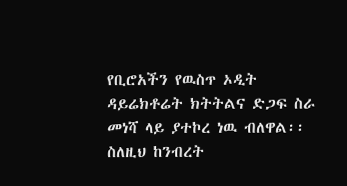የቢሮአችን የዉስጥ ኦዲት ዳይሬክቶሬት ክትትልና ድጋፍ ስራ መነሻ ላይ ያተኮረ ነዉ ብለዋል፡፡ ስለዚህ ከንብረት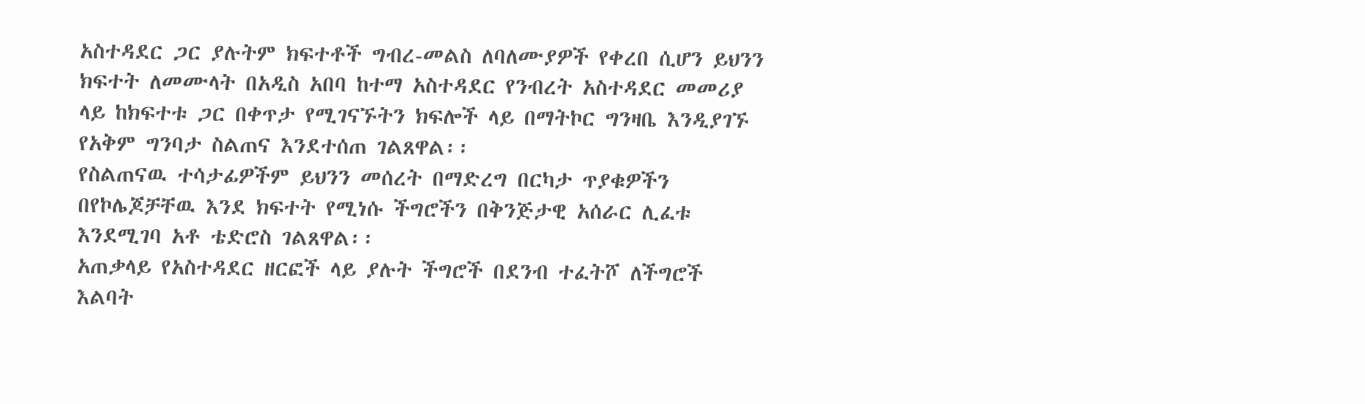አስተዳደር ጋር ያሉትም ክፍተቶች ግብረ-መልስ ለባለሙያዎች የቀረበ ሲሆን ይህንን ክፍተት ለመሙላት በአዲስ አበባ ከተማ አስተዳደር የንብረት አስተዳደር መመሪያ ላይ ከክፍተቱ ጋር በቀጥታ የሚገናኙትን ክፍሎች ላይ በማትኮር ግንዛቤ እንዲያገኙ የአቅም ግንባታ ስልጠና እንደተሰጠ ገልጸዋል፡፡
የስልጠናዉ ተሳታፊዎችም ይህንን መሰረት በማድረግ በርካታ ጥያቁዎችን በየኮሌጆቻቸዉ እንደ ክፍተት የሚነሱ ችግሮችን በቅንጅታዊ አሰራር ሊፈቱ እንደሚገባ አቶ ቴድሮስ ገልጸዋል፡፡
አጠቃላይ የአስተዳደር ዘርፎች ላይ ያሉት ችግሮች በደንብ ተፈትሾ ለችግሮች እልባት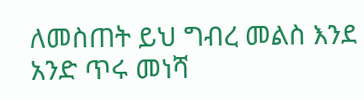ለመስጠት ይህ ግብረ መልስ እንደ አንድ ጥሩ መነሻ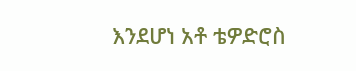እንደሆነ አቶ ቴዎድሮስ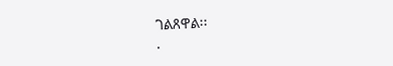ገልጸዋል፡፡
.